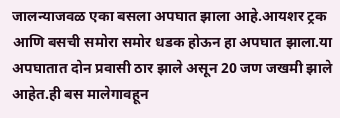जालन्याजवळ एका बसला अपघात झाला आहे.आयशर ट्रक आणि बसची समोरा समोर धडक होऊन हा अपघात झाला.या अपघातात दोन प्रवासी ठार झाले असून 20 जण जखमी झाले आहेत.ही बस मालेगावहून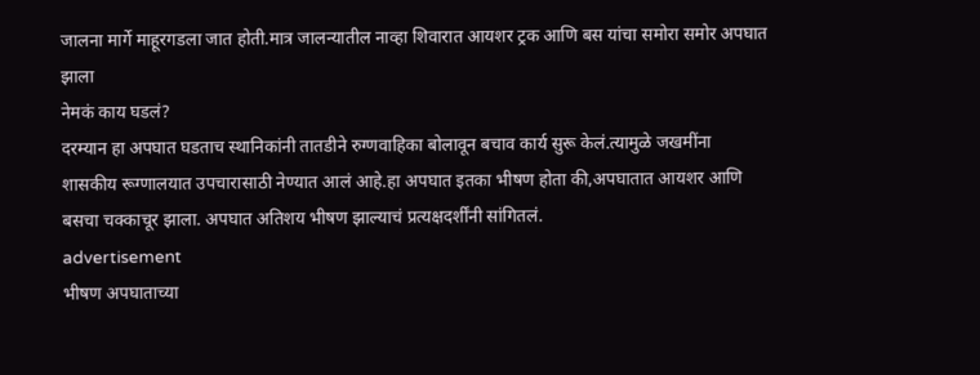जालना मार्गे माहूरगडला जात होती.मात्र जालन्यातील नाव्हा शिवारात आयशर ट्रक आणि बस यांचा समोरा समोर अपघात झाला
नेमकं काय घडलं?
दरम्यान हा अपघात घडताच स्थानिकांनी तातडीने रुग्णवाहिका बोलावून बचाव कार्य सुरू केलं.त्यामुळे जखमींना शासकीय रूग्णालयात उपचारासाठी नेण्यात आलं आहे.हा अपघात इतका भीषण होता की,अपघातात आयशर आणि बसचा चक्काचूर झाला. अपघात अतिशय भीषण झाल्याचं प्रत्यक्षदर्शींनी सांगितलं.
advertisement
भीषण अपघाताच्या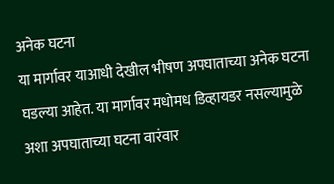अनेक घटना
या मार्गावर याआधी देखील भीषण अपघाताच्या अनेक घटना घडल्या आहेत. या मार्गावर मधोमध डिव्हायडर नसल्यामुळे अशा अपघाताच्या घटना वारंवार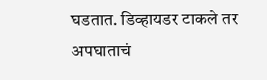घडतात. डिव्हायडर टाकले तर अपघाताचं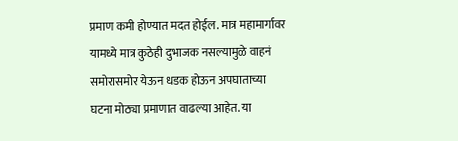प्रमाण कमी होण्यात मदत होईल. मात्र महामार्गावर यामध्ये मात्र कुठेही दुभाजक नसल्यामुळे वाहनं समोरासमोर येऊन धडक होऊन अपघाताच्या घटना मोठ्या प्रमाणात वाढल्या आहेत. या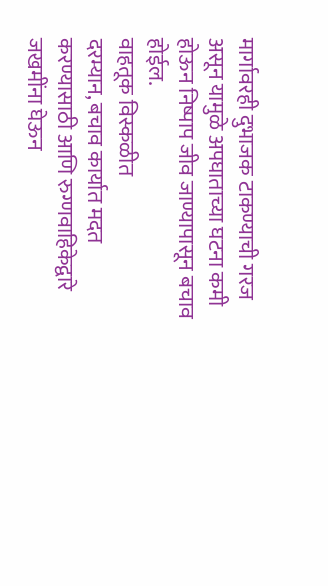मार्गावरही दुभाजक टाकण्याची गरज असून यामुळे अपघाताच्या घटना कमी होऊन निष्पाप जीव जाण्यापासून बचाव होईल.
वाहतूक विस्कळीत
दरम्यान, बचाव कार्यात मदत करण्यासाठी आणि रुग्णवाहिकेद्वारे जखमींना घेऊन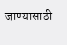जाण्यासाठी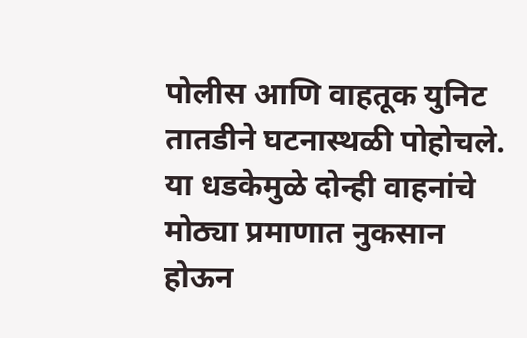पोलीस आणि वाहतूक युनिट तातडीने घटनास्थळी पोहोचले. या धडकेमुळे दोन्ही वाहनांचे मोठ्या प्रमाणात नुकसान होऊन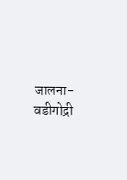जालना-वडीगोद्री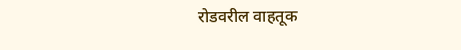रोडवरील वाहतूक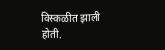विस्कळीत झाली होती.